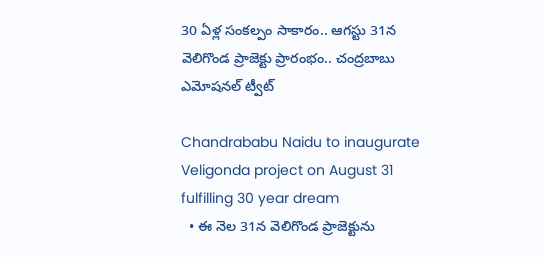30 ఏళ్ల సంకల్పం సాకారం.. ఆగస్టు 31న వెలిగొండ ప్రాజెక్టు ప్రారంభం.. చంద్రబాబు ఎమోషనల్ ట్వీట్

Chandrababu Naidu to inaugurate Veligonda project on August 31 fulfilling 30 year dream
  • ఈ నెల 31న వెలిగొండ ప్రాజెక్టును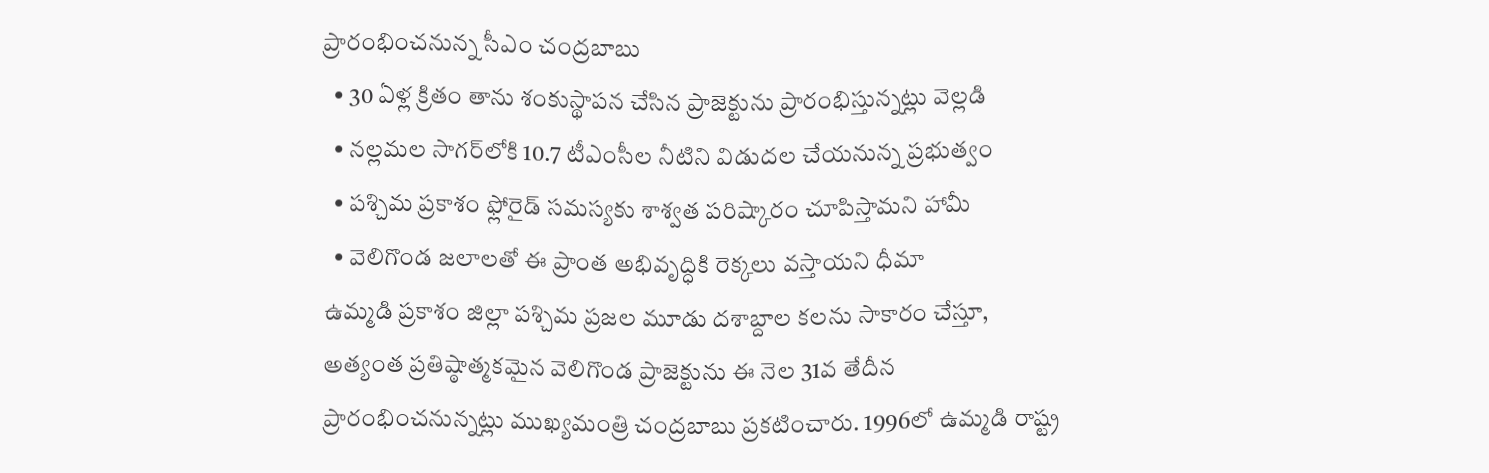ప్రారంభించనున్న సీఎం చంద్రబాబు
  • 30 ఏళ్ల క్రితం తాను శంకుస్థాపన చేసిన ప్రాజెక్టును ప్రారంభిస్తున్నట్లు వెల్లడి
  • నల్లమల సాగర్‌లోకి 10.7 టీఎంసీల నీటిని విడుదల చేయనున్న ప్రభుత్వం
  • పశ్చిమ ప్రకాశం ఫ్లోరైడ్ సమస్యకు శాశ్వత పరిష్కారం చూపిస్తామని హామీ
  • వెలిగొండ జలాలతో ఈ ప్రాంత అభివృద్ధికి రెక్కలు వస్తాయని ధీమా
ఉమ్మడి ప్రకాశం జిల్లా పశ్చిమ ప్రజల మూడు దశాబ్దాల కలను సాకారం చేస్తూ, అత్యంత ప్రతిష్ఠాత్మకమైన వెలిగొండ ప్రాజెక్టును ఈ నెల 31వ తేదీన ప్రారంభించనున్నట్లు ముఖ్యమంత్రి చంద్రబాబు ప్రకటించారు. 1996లో ఉమ్మడి రాష్ట్ర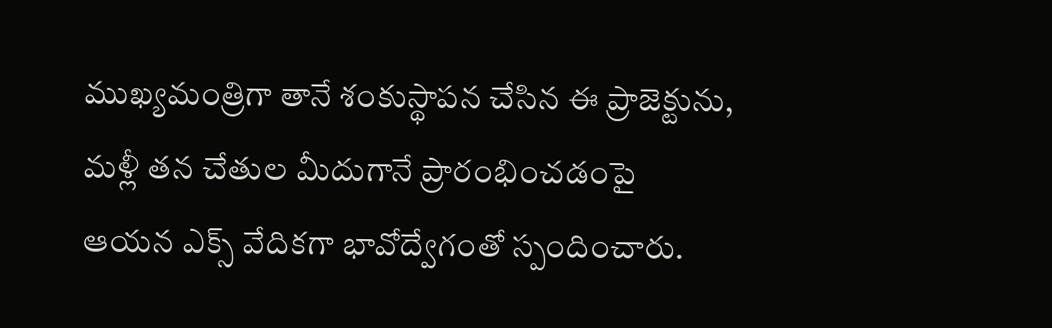ముఖ్యమంత్రిగా తానే శంకుస్థాపన చేసిన ఈ ప్రాజెక్టును, మళ్లీ తన చేతుల మీదుగానే ప్రారంభించడంపై ఆయన ఎక్స్ వేదికగా భావోద్వేగంతో స్పందించారు.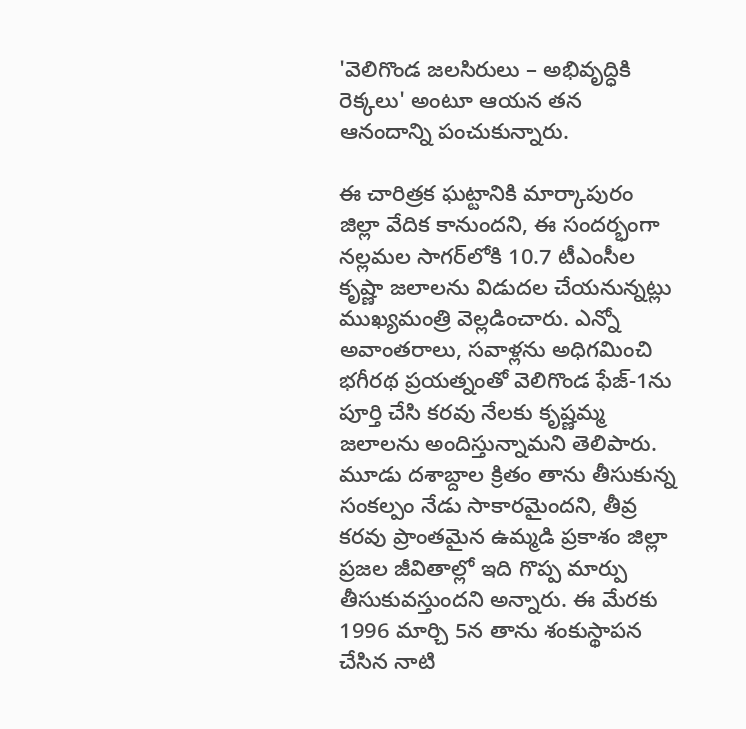'వెలిగొండ జలసిరులు – అభివృద్ధికి రెక్కలు' అంటూ ఆయన తన ఆనందాన్ని పంచుకున్నారు.

ఈ చారిత్రక ఘట్టానికి మార్కాపురం జిల్లా వేదిక కానుందని, ఈ సందర్భంగా నల్లమల సాగర్‌లోకి 10.7 టీఎంసీల కృష్ణా జలాలను విడుదల చేయనున్నట్లు ముఖ్యమంత్రి వెల్లడించారు. ఎన్నో అవాంతరాలు, సవాళ్లను అధిగమించి భగీరథ ప్రయత్నంతో వెలిగొండ ఫేజ్-1ను పూర్తి చేసి కరవు నేలకు కృష్ణమ్మ జలాలను అందిస్తున్నామని తెలిపారు. మూడు దశాబ్దాల క్రితం తాను తీసుకున్న సంకల్పం నేడు సాకారమైందని, తీవ్ర కరవు ప్రాంతమైన ఉమ్మడి ప్రకాశం జిల్లా ప్రజల జీవితాల్లో ఇది గొప్ప మార్పు తీసుకువస్తుందని అన్నారు. ఈ మేరకు 1996 మార్చి 5న తాను శంకుస్థాపన చేసిన నాటి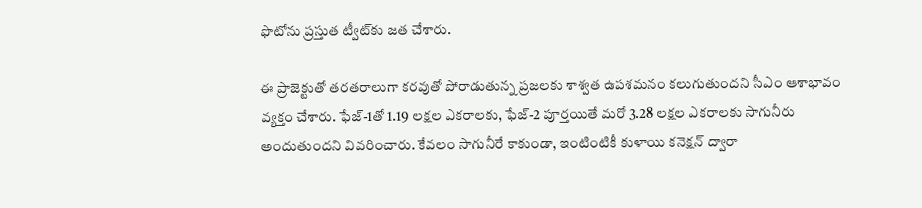ఫొటోను ప్రస్తుత ట్వీట్‌కు జత చేశారు.

ఈ ప్రాజెక్టుతో తరతరాలుగా కరవుతో పోరాడుతున్న ప్రజలకు శాశ్వత ఉపశమనం కలుగుతుందని సీఎం ఆశాభావం వ్యక్తం చేశారు. ఫేజ్-1తో 1.19 లక్షల ఎకరాలకు, ఫేజ్-2 పూర్తయితే మరో 3.28 లక్షల ఎకరాలకు సాగునీరు అందుతుందని వివరించారు. కేవలం సాగునీరే కాకుండా, ఇంటింటికీ కుళాయి కనెక్షన్ ద్వారా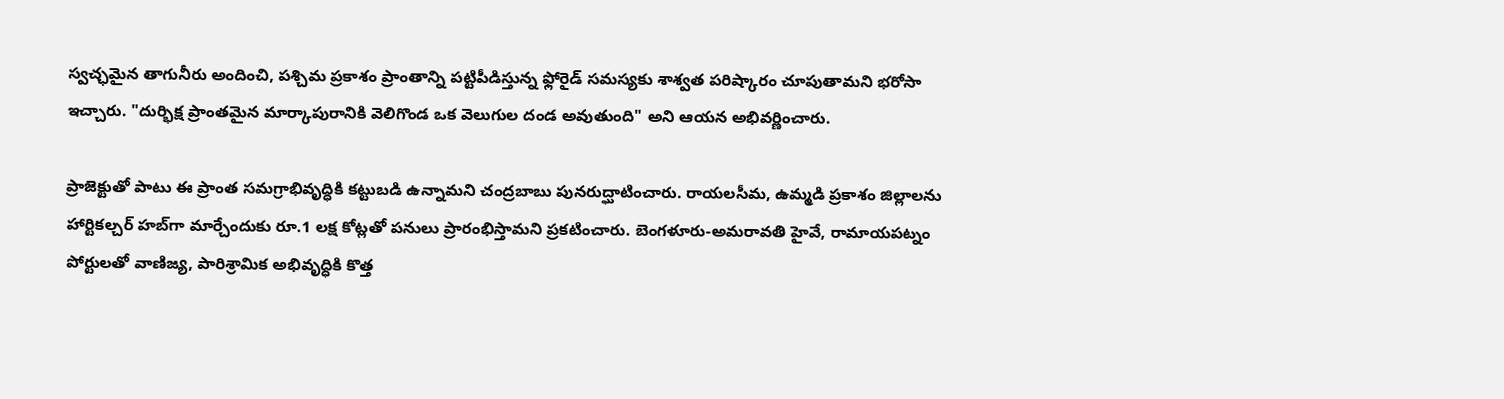స్వచ్ఛమైన తాగునీరు అందించి, పశ్చిమ ప్రకాశం ప్రాంతాన్ని పట్టిపీడిస్తున్న ఫ్లోరైడ్ సమస్యకు శాశ్వత పరిష్కారం చూపుతామని భరోసా ఇచ్చారు. "దుర్భిక్ష ప్రాంతమైన మార్కాపురానికి వెలిగొండ ఒక వెలుగుల దండ అవుతుంది" అని ఆయన అభివర్ణించారు.

ప్రాజెక్టుతో పాటు ఈ ప్రాంత సమగ్రాభివృద్ధికి కట్టుబడి ఉన్నామని చంద్రబాబు పునరుద్ఘాటించారు. రాయలసీమ, ఉమ్మడి ప్రకాశం జిల్లాలను హార్టికల్చర్ హబ్‌గా మార్చేందుకు రూ.1 లక్ష కోట్లతో పనులు ప్రారంభిస్తామని ప్రకటించారు. బెంగళూరు-అమరావతి హైవే, రామాయపట్నం పోర్టులతో వాణిజ్య, పారిశ్రామిక అభివృద్ధికి కొత్త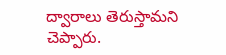ద్వారాలు తెరుస్తామని చెప్పారు.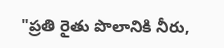"ప్రతి రైతు పొలానికి నీరు,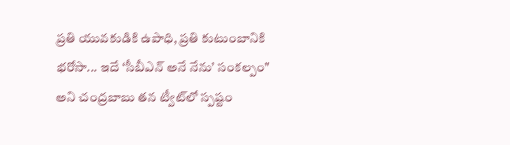ప్రతి యువకుడికి ఉపాధి, ప్రతి కుటుంబానికి భరోసా... ఇదే ‘సీబీఎన్ అనే నేను’ సంకల్పం" అని చంద్రబాబు తన ట్వీట్‌లో స్పష్టం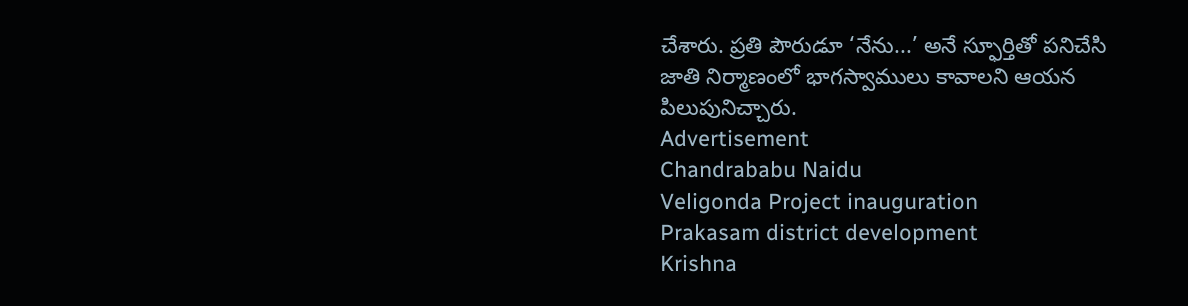చేశారు. ప్రతి పౌరుడూ ‘నేను...’ అనే స్ఫూర్తితో పనిచేసి జాతి నిర్మాణంలో భాగస్వాములు కావాలని ఆయన పిలుపునిచ్చారు.
Advertisement
Chandrababu Naidu
Veligonda Project inauguration
Prakasam district development
Krishna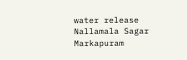water release
Nallamala Sagar
Markapuram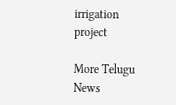irrigation project

More Telugu News